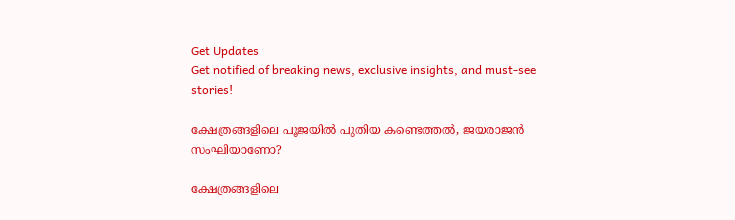Get Updates
Get notified of breaking news, exclusive insights, and must-see stories!

ക്ഷേത്രങ്ങളിലെ പൂജയില്‍ പുതിയ കണ്ടെത്തല്‍, ജയരാജന്‍ സംഘിയാണോ?

ക്ഷേത്രങ്ങളിലെ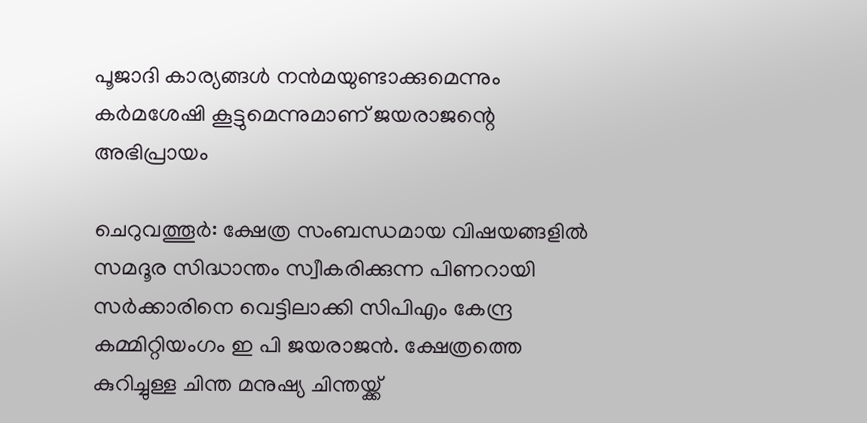പൂജാദി കാര്യങ്ങള്‍ നന്‍മയുണ്ടാക്കുമെന്നും കര്‍മശേഷി കൂട്ടുമെന്നുമാണ് ജയരാജന്റെ അഭിപ്രായം

ചെറുവത്തൂര്‍: ക്ഷേത്ര സംബന്ധമായ വിഷയങ്ങളില്‍ സമദൂര സിദ്ധാന്തം സ്വീകരിക്കുന്ന പിണറായി സര്‍ക്കാരിനെ വെട്ടിലാക്കി സിപിഎം കേന്ദ്ര കമ്മിറ്റിയംഗം ഇ പി ജയരാജന്‍. ക്ഷേത്രത്തെ കുറിച്ചുള്ള ചിന്ത മനുഷ്യ ചിന്തയ്ക്ക്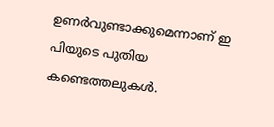ഉണര്‍വുണ്ടാക്കുമെന്നാണ് ഇ പിയുടെ പുതിയ കണ്ടെത്തലുകള്‍.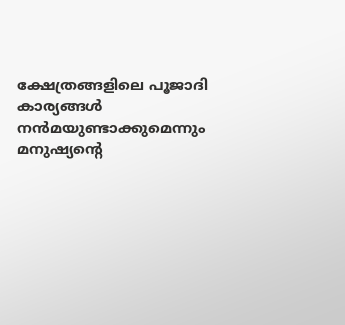ക്ഷേത്രങ്ങളിലെ പൂജാദി കാര്യങ്ങള്‍ നന്‍മയുണ്ടാക്കുമെന്നും മനുഷ്യന്റെ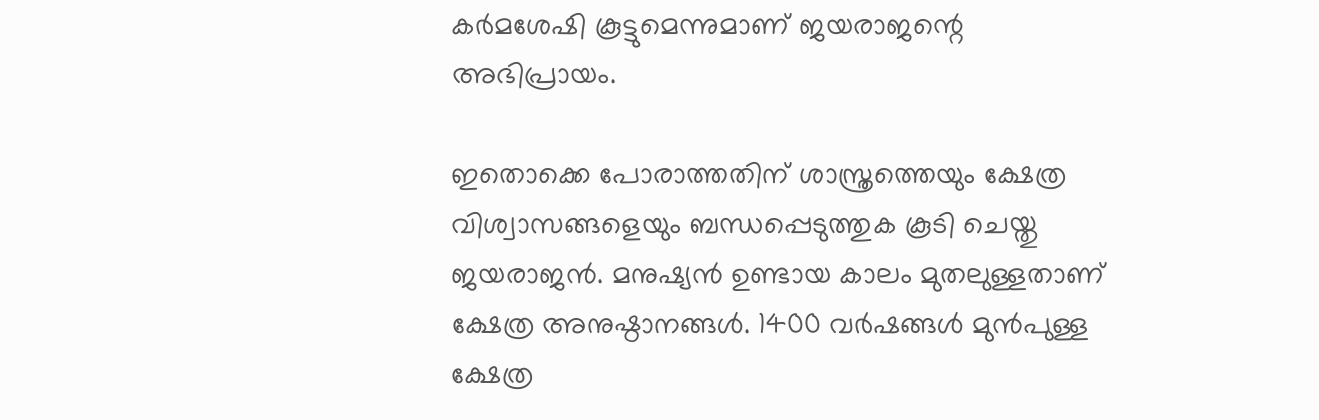കര്‍മശേഷി കൂട്ടുമെന്നുമാണ് ജയരാജന്റെ അഭിപ്രായം.

ഇതൊക്കെ പോരാത്തതിന് ശാസ്ത്രത്തെയും ക്ഷേത്ര വിശ്വാസങ്ങളെയും ബന്ധപ്പെടുത്തുക കൂടി ചെയ്തു ജയരാജന്‍. മനുഷ്യന്‍ ഉണ്ടായ കാലം മുതലുള്ളതാണ് ക്ഷേത്ര അനുഷ്ഠാനങ്ങള്‍. 1400 വര്‍ഷങ്ങള്‍ മുന്‍പുള്ള ക്ഷേത്ര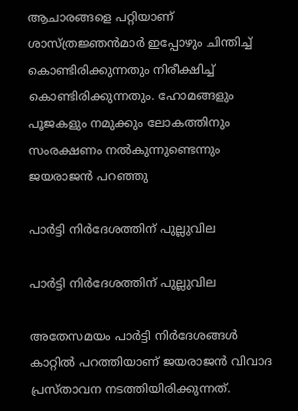ആചാരങ്ങളെ പറ്റിയാണ് ശാസ്ത്രജ്ഞന്‍മാര്‍ ഇപ്പോഴും ചിന്തിച്ച് കൊണ്ടിരിക്കുന്നതും നിരീക്ഷിച്ച് കൊണ്ടിരിക്കുന്നതും. ഹോമങ്ങളും പൂജകളും നമുക്കും ലോകത്തിനും സംരക്ഷണം നല്‍കുന്നുണ്ടെന്നും ജയരാജന്‍ പറഞ്ഞു

പാര്‍ട്ടി നിര്‍ദേശത്തിന് പുല്ലുവില

പാര്‍ട്ടി നിര്‍ദേശത്തിന് പുല്ലുവില

അതേസമയം പാര്‍ട്ടി നിര്‍ദേശങ്ങള്‍ കാറ്റില്‍ പറത്തിയാണ് ജയരാജന്‍ വിവാദ പ്രസ്താവന നടത്തിയിരിക്കുന്നത്.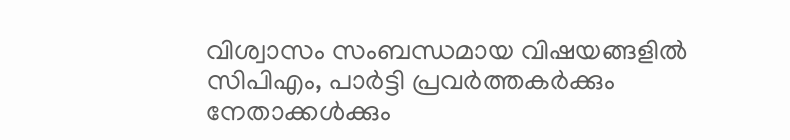വിശ്വാസം സംബന്ധമായ വിഷയങ്ങളില്‍ സിപിഎം, പാര്‍ട്ടി പ്രവര്‍ത്തകര്‍ക്കും നേതാക്കള്‍ക്കും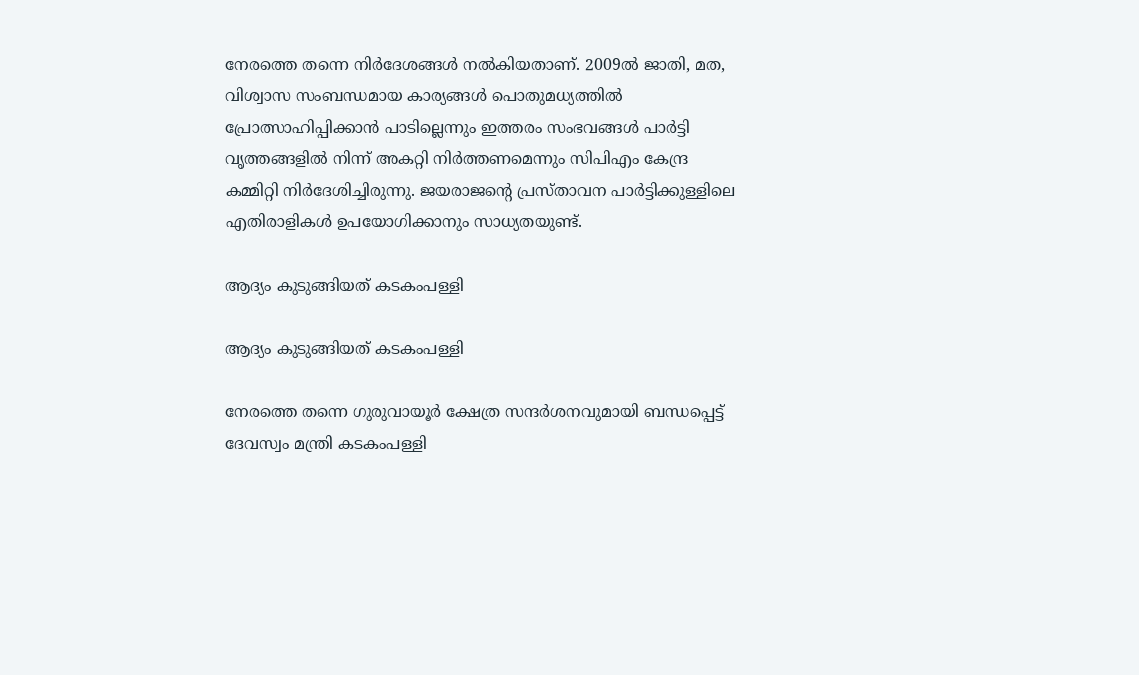നേരത്തെ തന്നെ നിര്‍ദേശങ്ങള്‍ നല്‍കിയതാണ്. 2009ല്‍ ജാതി, മത, വിശ്വാസ സംബന്ധമായ കാര്യങ്ങള്‍ പൊതുമധ്യത്തില്‍ പ്രോത്സാഹിപ്പിക്കാന്‍ പാടില്ലെന്നും ഇത്തരം സംഭവങ്ങള്‍ പാര്‍ട്ടി വൃത്തങ്ങളില്‍ നിന്ന് അകറ്റി നിര്‍ത്തണമെന്നും സിപിഎം കേന്ദ്ര കമ്മിറ്റി നിര്‍ദേശിച്ചിരുന്നു. ജയരാജന്റെ പ്രസ്താവന പാര്‍ട്ടിക്കുള്ളിലെ എതിരാളികള്‍ ഉപയോഗിക്കാനും സാധ്യതയുണ്ട്.

ആദ്യം കുടുങ്ങിയത് കടകംപള്ളി

ആദ്യം കുടുങ്ങിയത് കടകംപള്ളി

നേരത്തെ തന്നെ ഗുരുവായൂര്‍ ക്ഷേത്ര സന്ദര്‍ശനവുമായി ബന്ധപ്പെട്ട് ദേവസ്വം മന്ത്രി കടകംപള്ളി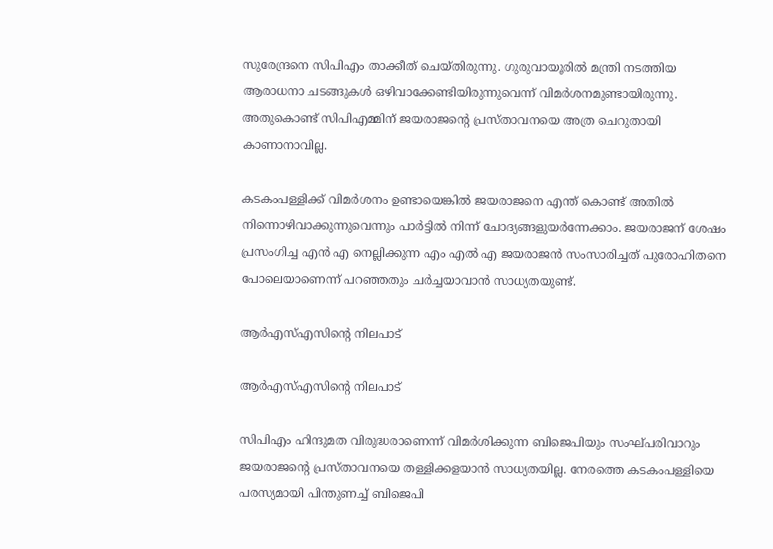സുരേന്ദ്രനെ സിപിഎം താക്കീത് ചെയ്തിരുന്നു. ഗുരുവായൂരില്‍ മന്ത്രി നടത്തിയ ആരാധനാ ചടങ്ങുകള്‍ ഒഴിവാക്കേണ്ടിയിരുന്നുവെന്ന് വിമര്‍ശനമുണ്ടായിരുന്നു. അതുകൊണ്ട് സിപിഎമ്മിന് ജയരാജന്റെ പ്രസ്താവനയെ അത്ര ചെറുതായി കാണാനാവില്ല.

കടകംപള്ളിക്ക് വിമര്‍ശനം ഉണ്ടായെങ്കില്‍ ജയരാജനെ എന്ത് കൊണ്ട് അതില്‍ നിന്നൊഴിവാക്കുന്നുവെന്നും പാര്‍ട്ടില്‍ നിന്ന് ചോദ്യങ്ങളുയര്‍ന്നേക്കാം. ജയരാജന് ശേഷം പ്രസംഗിച്ച എന്‍ എ നെല്ലിക്കുന്ന എം എല്‍ എ ജയരാജന്‍ സംസാരിച്ചത് പുരോഹിതനെ പോലെയാണെന്ന് പറഞ്ഞതും ചര്‍ച്ചയാവാന്‍ സാധ്യതയുണ്ട്.

ആര്‍എസ്എസിന്റെ നിലപാട്

ആര്‍എസ്എസിന്റെ നിലപാട്

സിപിഎം ഹിന്ദുമത വിരുദ്ധരാണെന്ന് വിമര്‍ശിക്കുന്ന ബിജെപിയും സംഘ്പരിവാറും ജയരാജന്റെ പ്രസ്താവനയെ തള്ളിക്കളയാന്‍ സാധ്യതയില്ല. നേരത്തെ കടകംപള്ളിയെ പരസ്യമായി പിന്തുണച്ച് ബിജെപി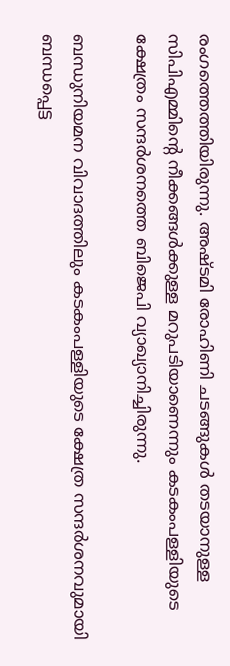രംഗത്തെത്തിയിരുന്നു. അഷ്ടമി രോഹിണി ചടങ്ങുകള്‍ തടയാനുള്ള സിപിഎമ്മിന്റെ നീക്കങ്ങള്‍ക്കുള്ള മറുപടിയാണെന്നും കടകംപള്ളിയുടെ ക്ഷേത്രം സന്ദര്‍ശനത്തെ ബിജെപി വ്യാഖ്യാനിച്ചിരുന്നു.

ബന്ധുനിയമന വിവാദത്തിലും കടകംപള്ളിയുടെ ക്ഷേത്ര സന്ദര്‍ശനവുമായി ബന്ധപ്പെട്ട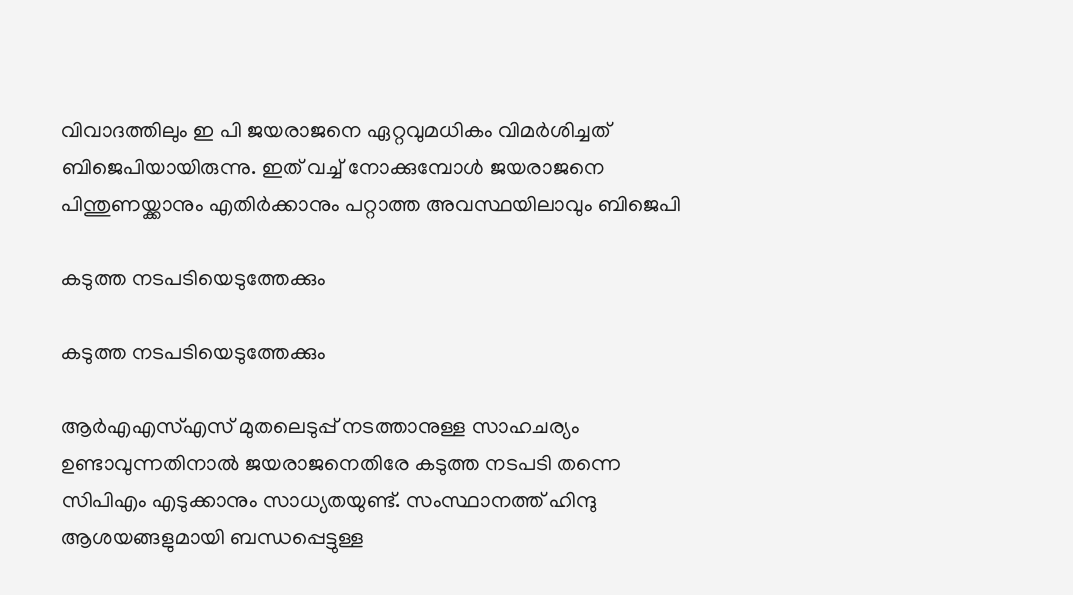വിവാദത്തിലും ഇ പി ജയരാജനെ ഏറ്റവുമധികം വിമര്‍ശിച്ചത് ബിജെപിയായിരുന്നു. ഇത് വച്ച് നോക്കുമ്പോള്‍ ജയരാജനെ പിന്തുണയ്ക്കാനും എതിര്‍ക്കാനും പറ്റാത്ത അവസ്ഥയിലാവും ബിജെപി

കടുത്ത നടപടിയെടുത്തേക്കും

കടുത്ത നടപടിയെടുത്തേക്കും

ആര്‍എഎസ്എസ് മുതലെടുപ്പ് നടത്താനുള്ള സാഹചര്യം ഉണ്ടാവുന്നതിനാല്‍ ജയരാജനെതിരേ കടുത്ത നടപടി തന്നെ സിപിഎം എടുക്കാനും സാധ്യതയുണ്ട്. സംസ്ഥാനത്ത് ഹിന്ദു ആശയങ്ങളുമായി ബന്ധപ്പെട്ടുള്ള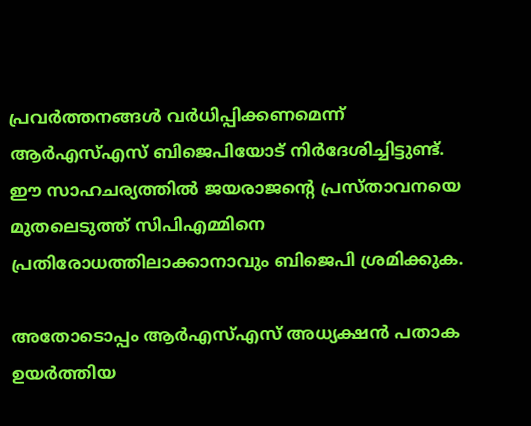പ്രവര്‍ത്തനങ്ങള്‍ വര്‍ധിപ്പിക്കണമെന്ന് ആര്‍എസ്എസ് ബിജെപിയോട് നിര്‍ദേശിച്ചിട്ടുണ്ട്. ഈ സാഹചര്യത്തില്‍ ജയരാജന്റെ പ്രസ്താവനയെ മുതലെടുത്ത് സിപിഎമ്മിനെ പ്രതിരോധത്തിലാക്കാനാവും ബിജെപി ശ്രമിക്കുക.

അതോടൊപ്പം ആര്‍എസ്എസ് അധ്യക്ഷന്‍ പതാക ഉയര്‍ത്തിയ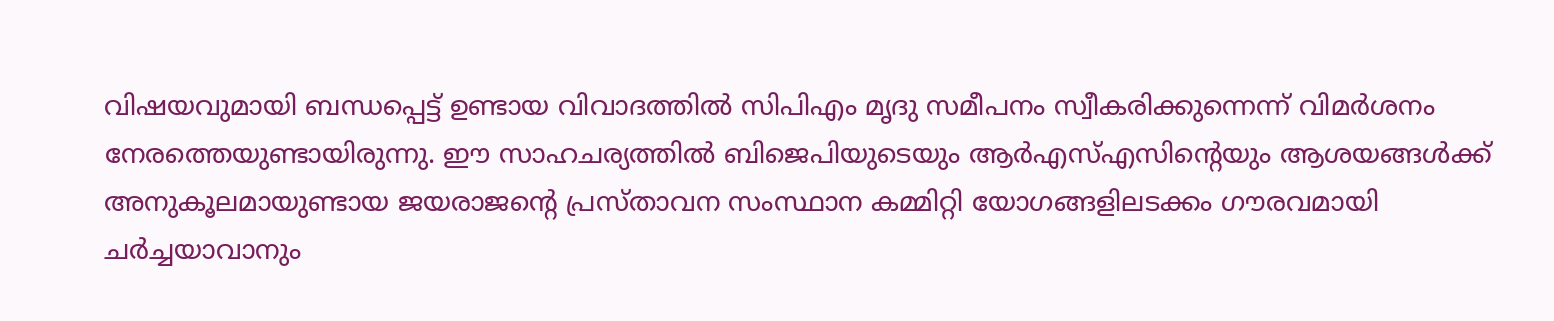വിഷയവുമായി ബന്ധപ്പെട്ട് ഉണ്ടായ വിവാദത്തില്‍ സിപിഎം മൃദു സമീപനം സ്വീകരിക്കുന്നെന്ന് വിമര്‍ശനം നേരത്തെയുണ്ടായിരുന്നു. ഈ സാഹചര്യത്തില്‍ ബിജെപിയുടെയും ആര്‍എസ്എസിന്റെയും ആശയങ്ങള്‍ക്ക് അനുകൂലമായുണ്ടായ ജയരാജന്റെ പ്രസ്താവന സംസ്ഥാന കമ്മിറ്റി യോഗങ്ങളിലടക്കം ഗൗരവമായി ചര്‍ച്ചയാവാനും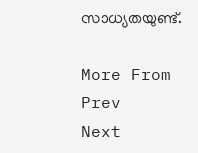സാധ്യതയുണ്ട്.

More From
Prev
Next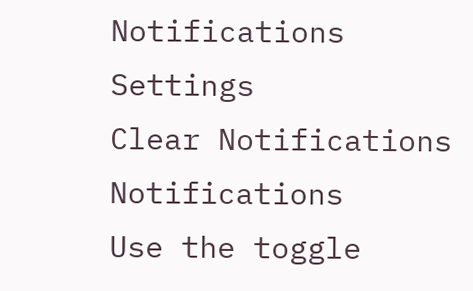Notifications
Settings
Clear Notifications
Notifications
Use the toggle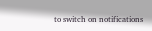to switch on notifications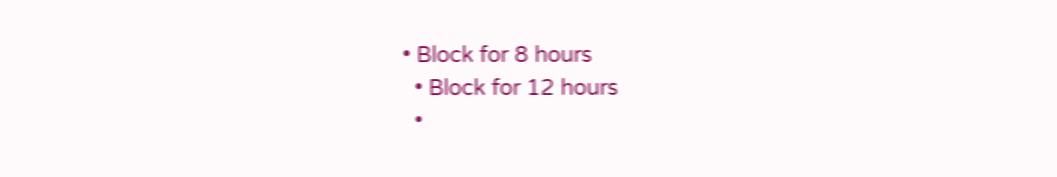• Block for 8 hours
  • Block for 12 hours
  •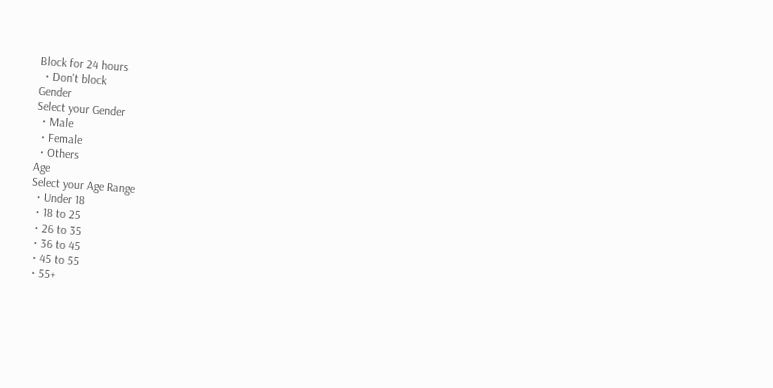Block for 24 hours
  • Don't block
Gender
Select your Gender
  • Male
  • Female
  • Others
Age
Select your Age Range
  • Under 18
  • 18 to 25
  • 26 to 35
  • 36 to 45
  • 45 to 55
  • 55+